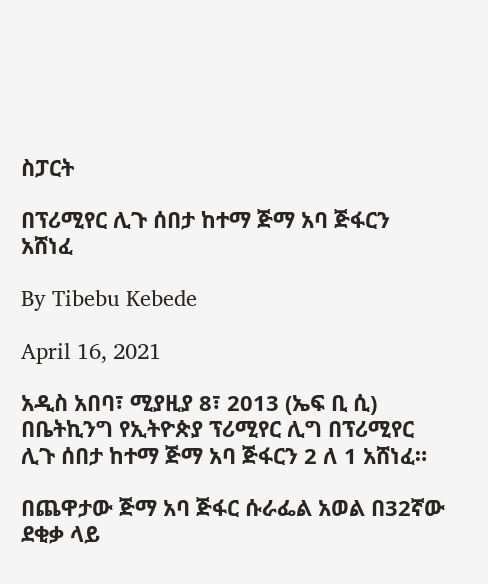ስፓርት

በፕሪሚየር ሊጉ ሰበታ ከተማ ጅማ አባ ጅፋርን አሸነፈ

By Tibebu Kebede

April 16, 2021

አዲስ አበባ፣ ሚያዚያ 8፣ 2013 (ኤፍ ቢ ሲ) በቤትኪንግ የኢትዮጵያ ፕሪሚየር ሊግ በፕሪሚየር ሊጉ ሰበታ ከተማ ጅማ አባ ጅፋርን 2 ለ 1 አሸነፈ።

በጨዋታው ጅማ አባ ጅፋር ሱራፌል አወል በ32ኛው ደቂቃ ላይ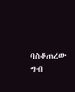ባስቆጠረው ግብ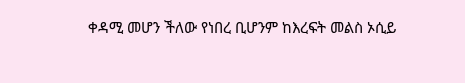ቀዳሚ መሆን ችለው የነበረ ቢሆንም ከእረፍት መልስ ኦሲይ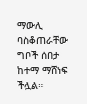ማውሊ ባስቆጠራቸው ግቦች ሰበታ ከተማ ማሸነፍ ችሏል።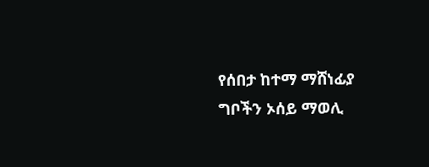የሰበታ ከተማ ማሸነፊያ ግቦችን ኦሰይ ማወሊ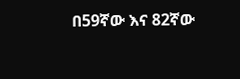በ59ኛው እና 82ኛው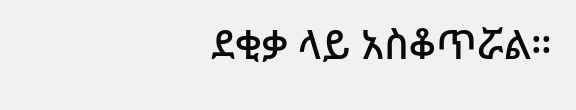ደቂቃ ላይ አስቆጥሯል።